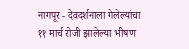नागपूर - देवदर्शनाला गेलेल्यांचा ११ मार्च रोजी झालेल्या भीषण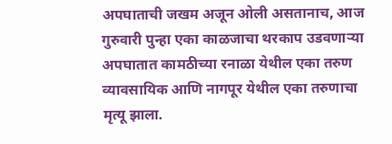अपघाताची जखम अजून ओली असतानाच, आज गुरुवारी पुन्हा एका काळजाचा थरकाप उडवणाऱ्या अपघातात कामठीच्या रनाळा येथील एका तरुण व्यावसायिक आणि नागपूर येथील एका तरुणाचा मृत्यू झाला.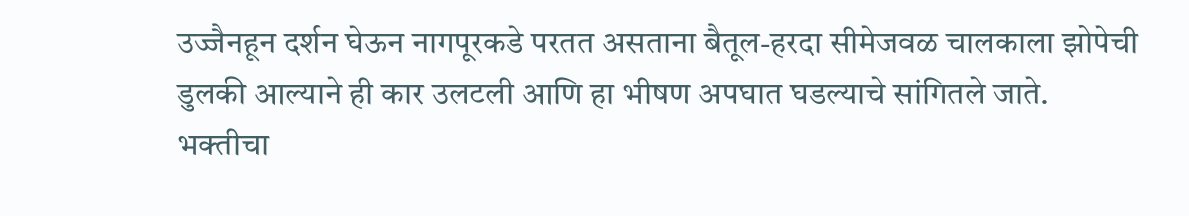उज्जैनहून दर्शन घेऊन नागपूरकडे परतत असताना बैतूल-हरदा सीमेजवळ चालकाला झोपेची डुलकी आल्याने ही कार उलटली आणि हा भीषण अपघात घडल्याचे सांगितले जाते.
भक्तीचा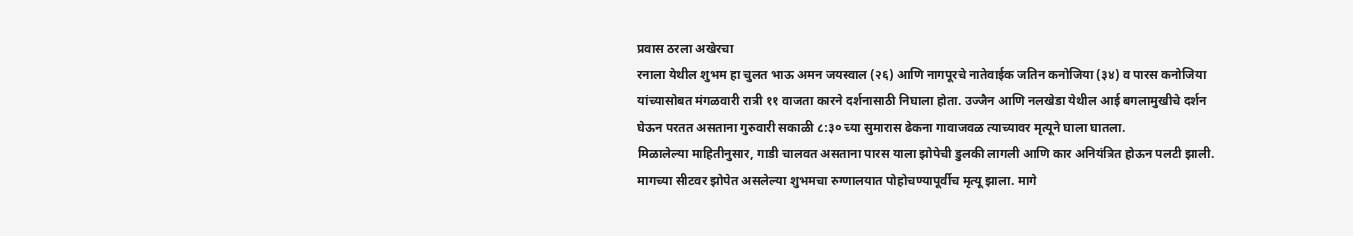प्रवास ठरला अखेरचा
रनाला येथील शुभम हा चुलत भाऊ अमन जयस्वाल (२६) आणि नागपूरचे नातेवाईक जतिन कनोजिया (३४) व पारस कनोजिया यांच्यासोबत मंगळवारी रात्री ११ वाजता कारने दर्शनासाठी निघाला होता. उज्जैन आणि नलखेडा येथील आई बगलामुखीचे दर्शन घेऊन परतत असताना गुरुवारी सकाळी ८:३० च्या सुमारास ढेकना गावाजवळ त्याच्यावर मृत्यूने घाला घातला.
मिळालेल्या माहितीनुसार, गाडी चालवत असताना पारस याला झोपेची डुलकी लागली आणि कार अनियंत्रित होऊन पलटी झाली. मागच्या सीटवर झोपेत असलेल्या शुभमचा रुग्णालयात पोहोचण्यापूर्वीच मृत्यू झाला. मागे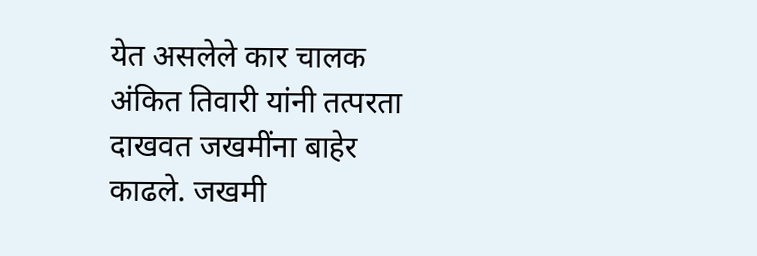येत असलेले कार चालक अंकित तिवारी यांनी तत्परता दाखवत जखमींना बाहेर काढले. जखमी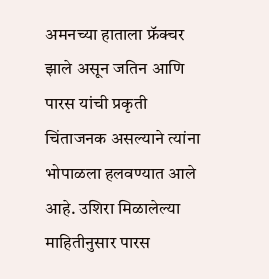अमनच्या हाताला फ्रॅक्चर झाले असून जतिन आणि पारस यांची प्रकृती चिंताजनक असल्याने त्यांना भोपाळला हलवण्यात आले आहे. उशिरा मिळालेल्या माहितीनुसार पारस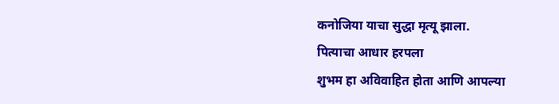कनोजिया याचा सुद्धा मृत्यू झाला.
पित्याचा आधार हरपला
शुभम हा अविवाहित होता आणि आपल्या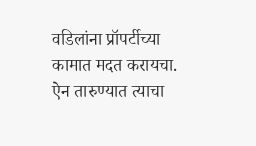वडिलांना प्रॉपर्टीच्या कामात मदत करायचा. ऐन तारुण्यात त्याचा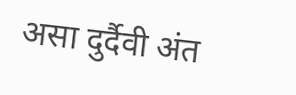असा दुर्दैवी अंत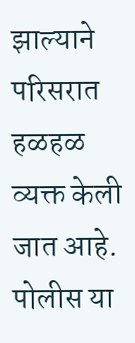झाल्याने परिसरात हळहळ व्यक्त केली जात आहे. पोलीस या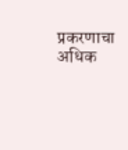प्रकरणाचा अधिक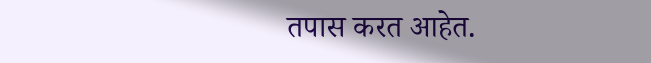तपास करत आहेत.